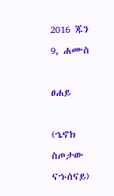2016 ጁን 9, ሐሙስ

ፀሐይ

(ኄኖክ ስጦታው ናኁሰናይ)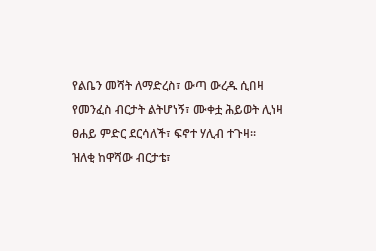የልቤን መሻት ለማድረስ፣ ውጣ ውረዱ ሲበዛ
የመንፈስ ብርታት ልትሆነኝ፣ ሙቀቷ ሕይወት ሊነዛ
ፀሐይ ምድር ደርሳለች፣ ፍኖተ ሃሊብ ተጉዛ፡፡
ዝለቂ ከዋሻው ብርታቴ፣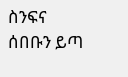ስንፍና ሰበቡን ይጣ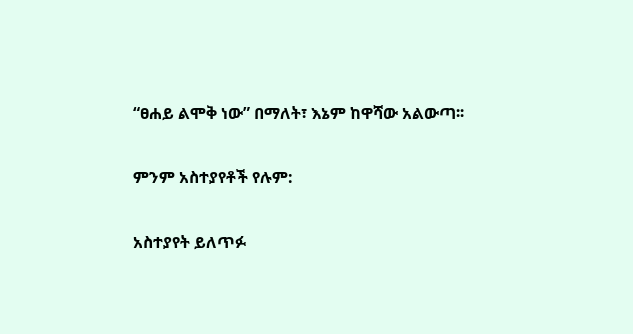“ፀሐይ ልሞቅ ነው” በማለት፣ እኔም ከዋሻው አልውጣ፡፡

ምንም አስተያየቶች የሉም:

አስተያየት ይለጥፉ